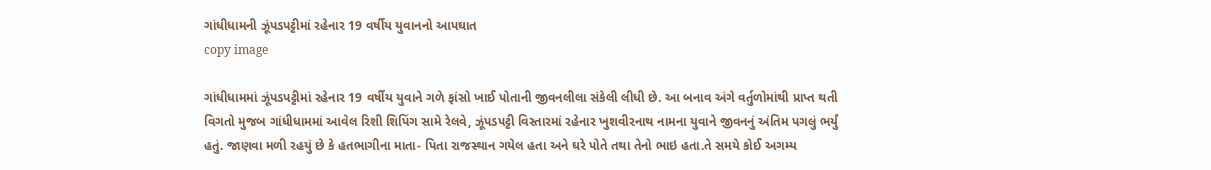ગાંધીધામની ઝૂંપડપટ્ટીમાં રહેનાર 19 વર્ષીય યુવાનનો આપઘાત
copy image

ગાંધીધામમાં ઝૂંપડપટ્ટીમાં રહેનાર 19 વર્ષીય યુવાને ગળે ફાંસો ખાઈ પોતાની જીવનલીલા સંકેલી લીધી છે. આ બનાવ અંગે વર્તુળોમાંથી પ્રાપ્ત થતી વિગતો મુજબ ગાંધીધામમાં આવેલ રિશી શિપિંગ સામે રેલવે, ઝૂંપડપટ્ટી વિસ્તારમાં રહેનાર ખુશવીરનાથ નામના યુવાને જીવનનું અંતિમ પગલું ભર્યું હતું. જાણવા મળી રહયું છે કે હતભાગીના માતા- પિતા રાજસ્થાન ગયેલ હતા અને ઘરે પોતે તથા તેનો ભાઇ હતા.તે સમયે કોઈ અગમ્ય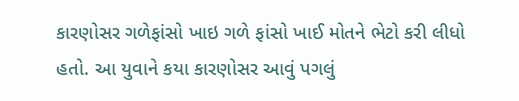કારણોસર ગળેફાંસો ખાઇ ગળે ફાંસો ખાઈ મોતને ભેટો કરી લીધો હતો. આ યુવાને કયા કારણોસર આવું પગલું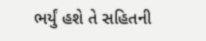ભર્યું હશે તે સહિતની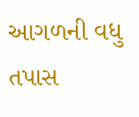આગળની વધુ તપાસ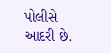પોલીસે આદરી છે.